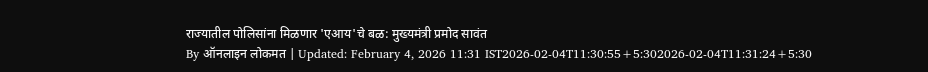राज्यातील पोलिसांना मिळणार 'एआय'चे बळ: मुख्यमंत्री प्रमोद सावंत
By ऑनलाइन लोकमत | Updated: February 4, 2026 11:31 IST2026-02-04T11:30:55+5:302026-02-04T11:31:24+5:30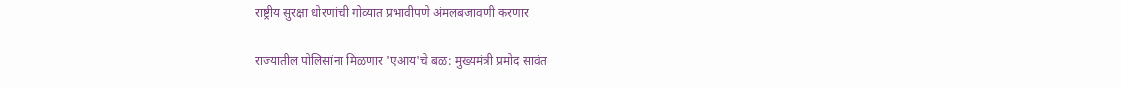राष्ट्रीय सुरक्षा धोरणांची गोव्यात प्रभावीपणे अंमलबजावणी करणार

राज्यातील पोलिसांना मिळणार 'एआय'चे बळ: मुख्यमंत्री प्रमोद सावंत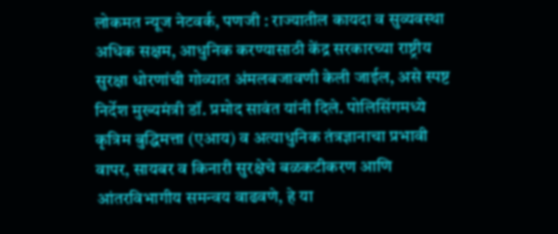लोकमत न्यूज नेटवर्क, पणजी : राज्यातील कायदा व सुव्यवस्था अधिक सक्षम, आधुनिक करण्यासाठी केंद्र सरकारच्या राष्ट्रीय सुरक्षा धोरणांची गोव्यात अंमलबजावणी केली जाईल, असे स्पष्ट निर्देश मुख्यमंत्री डॉ. प्रमोद सावंत यांनी दिले. पोलिसिंगमध्ये कृत्रिम बुद्धिमत्ता (एआय) व अत्याधुनिक तंत्रज्ञानाचा प्रभावी वापर, सायबर व किनारी सुरक्षेचे बळकटीकरण आणि आंतरविभागीय समन्वय वाढवणे, हे या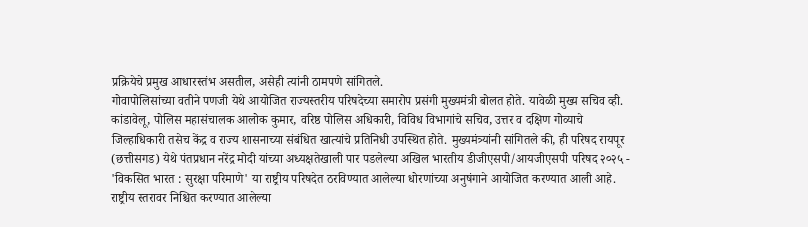प्रक्रियेचे प्रमुख आधारस्तंभ असतील, असेही त्यांनी ठामपणे सांगितले.
गोवापोलिसांच्या वतीने पणजी येथे आयोजित राज्यस्तरीय परिषदेच्या समारोप प्रसंगी मुख्यमंत्री बोलत होते. यावेळी मुख्य सचिव व्ही. कांडावेलू, पोलिस महासंचालक आलोक कुमार, वरिष्ठ पोलिस अधिकारी, विविध विभागांचे सचिव, उत्तर व दक्षिण गोव्याचे जिल्हाधिकारी तसेच केंद्र व राज्य शासनाच्या संबंधित खात्यांचे प्रतिनिधी उपस्थित होते. मुख्यमंत्र्यांनी सांगितले की, ही परिषद रायपूर (छत्तीसगड) येथे पंतप्रधान नरेंद्र मोदी यांच्या अध्यक्षतेखाली पार पडलेल्या अखिल भारतीय डीजीएसपी/आयजीएसपी परिषद २०२५ - 'विकसित भारत : सुरक्षा परिमाणे' या राष्ट्रीय परिषदेत ठरविण्यात आलेल्या धोरणांच्या अनुषंगाने आयोजित करण्यात आली आहे.
राष्ट्रीय स्तरावर निश्चित करण्यात आलेल्या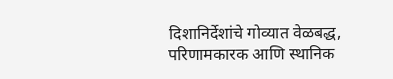दिशानिर्देशांचे गोव्यात वेळबद्ध, परिणामकारक आणि स्थानिक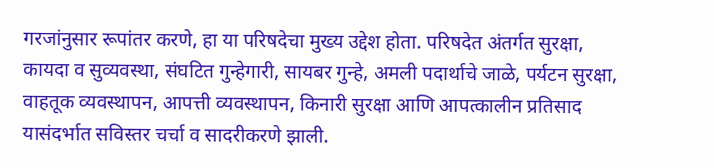गरजांनुसार रूपांतर करणे, हा या परिषदेचा मुख्य उद्देश होता. परिषदेत अंतर्गत सुरक्षा, कायदा व सुव्यवस्था, संघटित गुन्हेगारी, सायबर गुन्हे, अमली पदार्थाचे जाळे, पर्यटन सुरक्षा, वाहतूक व्यवस्थापन, आपत्ती व्यवस्थापन, किनारी सुरक्षा आणि आपत्कालीन प्रतिसाद यासंदर्भात सविस्तर चर्चा व सादरीकरणे झाली.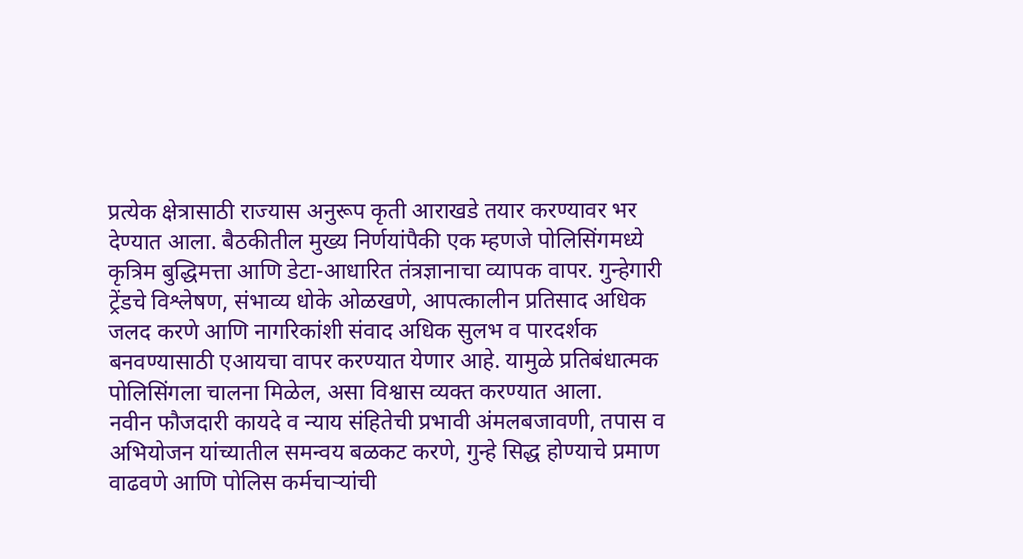प्रत्येक क्षेत्रासाठी राज्यास अनुरूप कृती आराखडे तयार करण्यावर भर देण्यात आला. बैठकीतील मुख्य निर्णयांपैकी एक म्हणजे पोलिसिंगमध्ये कृत्रिम बुद्धिमत्ता आणि डेटा-आधारित तंत्रज्ञानाचा व्यापक वापर. गुन्हेगारी ट्रेंडचे विश्लेषण, संभाव्य धोके ओळखणे, आपत्कालीन प्रतिसाद अधिक जलद करणे आणि नागरिकांशी संवाद अधिक सुलभ व पारदर्शक बनवण्यासाठी एआयचा वापर करण्यात येणार आहे. यामुळे प्रतिबंधात्मक पोलिसिंगला चालना मिळेल, असा विश्वास व्यक्त करण्यात आला.
नवीन फौजदारी कायदे व न्याय संहितेची प्रभावी अंमलबजावणी, तपास व अभियोजन यांच्यातील समन्वय बळकट करणे, गुन्हे सिद्ध होण्याचे प्रमाण वाढवणे आणि पोलिस कर्मचाऱ्यांची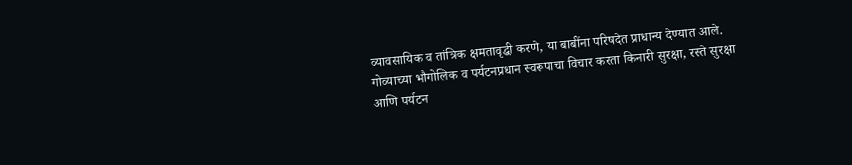व्यावसायिक व तांत्रिक क्षमतावृद्धी करणे, या बाबींना परिषदेत प्राधान्य देण्यात आले.
गोव्याच्या भौगोलिक व पर्यटनप्रधान स्वरूपाचा विचार करता किनारी सुरक्षा, रस्ते सुरक्षा आणि पर्यटन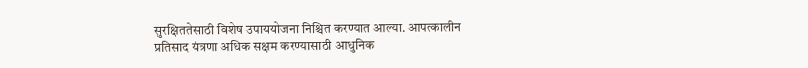सुरक्षिततेसाठी विशेष उपाययोजना निश्चित करण्यात आल्या. आपत्कालीन प्रतिसाद यंत्रणा अधिक सक्षम करण्यासाठी आधुनिक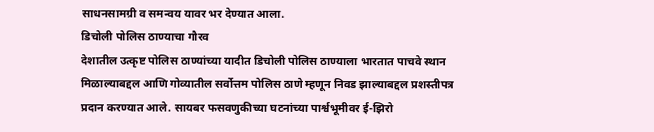साधनसामग्री व समन्वय यावर भर देण्यात आला.
डिचोली पोलिस ठाण्याचा गौरव
देशातील उत्कृष्ट पोलिस ठाण्यांच्या यादीत डिचोली पोलिस ठाण्याला भारतात पाचवे स्थान मिळाल्याबद्दल आणि गोव्यातील सर्वोत्तम पोलिस ठाणे म्हणून निवड झाल्याबद्दल प्रशस्तीपत्र प्रदान करण्यात आले. सायबर फसवणुकीच्या घटनांच्या पार्श्वभूमीवर ई-झिरो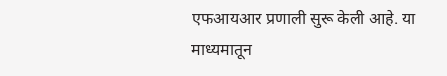एफआयआर प्रणाली सुरू केली आहे. या माध्यमातून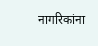नागरिकांना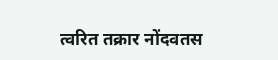त्वरित तक्रार नोंदवतस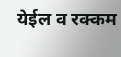येईल व रक्कम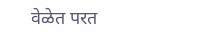वेळेत परत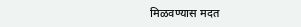मिळवण्यास मदत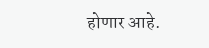होणार आहे.